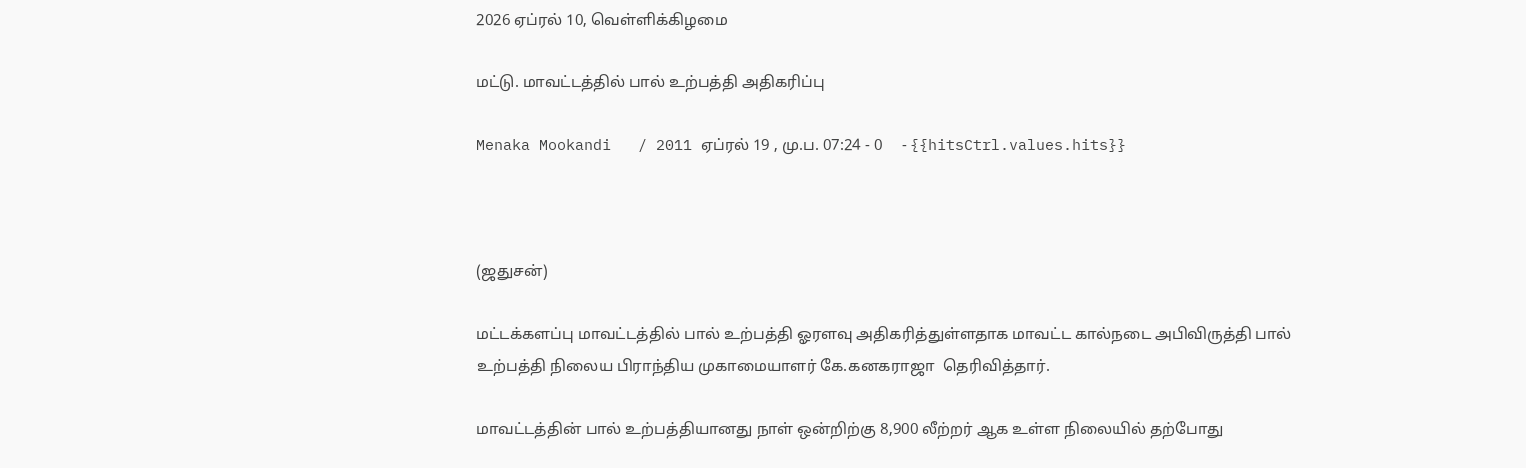2026 ஏப்ரல் 10, வெள்ளிக்கிழமை

மட்டு. மாவட்டத்தில் பால் உற்பத்தி அதிகரிப்பு

Menaka Mookandi   / 2011 ஏப்ரல் 19 , மு.ப. 07:24 - 0     - {{hitsCtrl.values.hits}}



(ஜதுசன்)

மட்டக்களப்பு மாவட்டத்தில் பால் உற்பத்தி ஓரளவு அதிகரித்துள்ளதாக மாவட்ட கால்நடை அபிவிருத்தி பால் உற்பத்தி நிலைய பிராந்திய முகாமையாளர் கே.கனகராஜா  தெரிவித்தார்.

மாவட்டத்தின் பால் உற்பத்தியானது நாள் ஒன்றிற்கு 8,900 லீற்றர் ஆக உள்ள நிலையில் தற்போது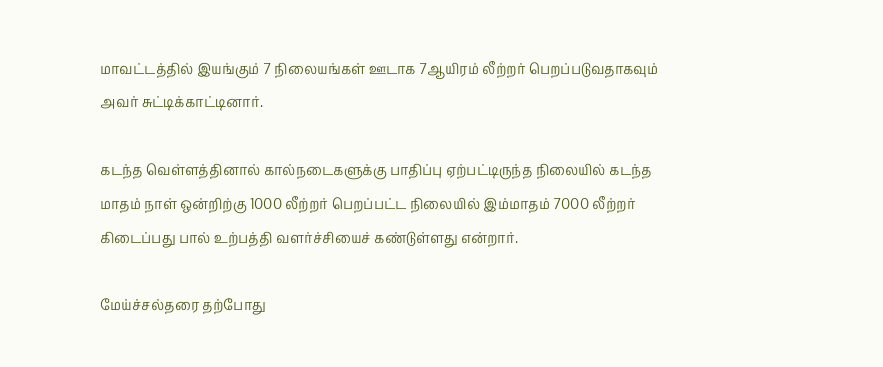மாவட்டத்தில் இயங்கும் 7 நிலையங்கள் ஊடாக 7ஆயிரம் லீற்றர் பெறப்படுவதாகவும் அவர் சுட்டிக்காட்டினார்.

கடந்த வெள்ளத்தினால் கால்நடைகளுக்கு பாதிப்பு ஏற்பட்டிருந்த நிலையில் கடந்த மாதம் நாள் ஒன்றிற்கு 1000 லீற்றர் பெறப்பட்ட நிலையில் இம்மாதம் 7000 லீற்றர் கிடைப்பது பால் உற்பத்தி வளர்ச்சியைச் கண்டுள்ளது என்றார்.

மேய்ச்சல்தரை தற்போது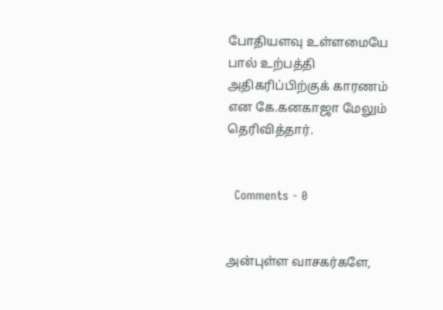போதியளவு உள்ளமையே பால் உற்பத்தி அதிகரிப்பிற்குக் காரணம் என கே.கனகாஜா மேலும் தெரிவித்தார்.


  Comments - 0


அன்புள்ள வாசகர்களே,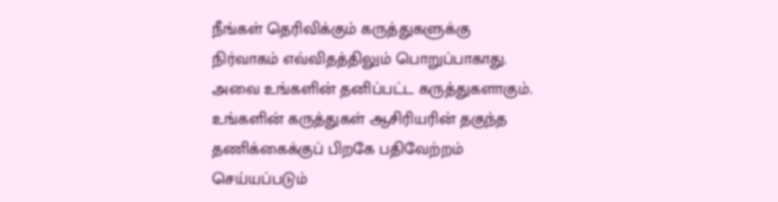நீங்கள் தெரிவிக்கும் கருத்துகளுக்கு நிர்வாகம் எவ்விதத்திலும் பொறுப்பாகாது. அவை உங்களின் தனிப்பட்ட கருத்துகளாகும். உங்களின் கருத்துகள் ஆசிரியரின் தகுந்த தணிக்கைக்குப் பிறகே பதிவேற்றம் செய்யப்படும்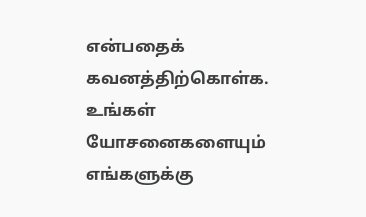என்பதைக் கவனத்திற்கொள்க. உங்கள் யோசனைகளையும் எங்களுக்கு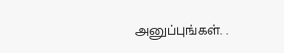அனுப்புங்கள். .